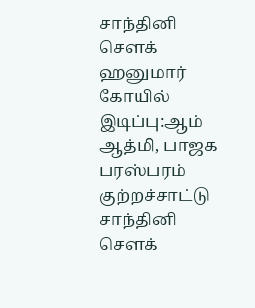சாந்தினி செளக் ஹனுமார் கோயில் இடிப்பு:ஆம் ஆத்மி, பாஜக பரஸ்பரம் குற்றச்சாட்டு
சாந்தினி செளக்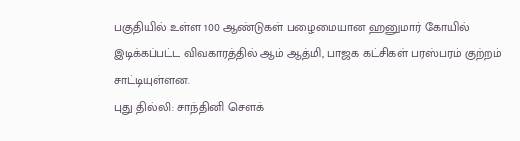பகுதியில் உள்ள 100 ஆண்டுகள் பழைமையான ஹனுமார் கோயில் இடிக்கப்பட்ட விவகாரத்தில் ஆம் ஆத்மி, பாஜக கட்சிகள் பரஸ்பரம் குற்றம் சாட்டியுள்ளன.
புது தில்லி: சாந்தினி செளக்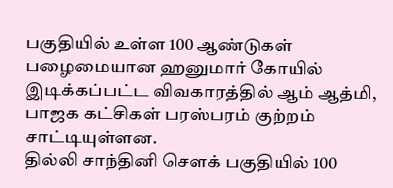பகுதியில் உள்ள 100 ஆண்டுகள் பழைமையான ஹனுமார் கோயில் இடிக்கப்பட்ட விவகாரத்தில் ஆம் ஆத்மி, பாஜக கட்சிகள் பரஸ்பரம் குற்றம் சாட்டியுள்ளன.
தில்லி சாந்தினி செளக் பகுதியில் 100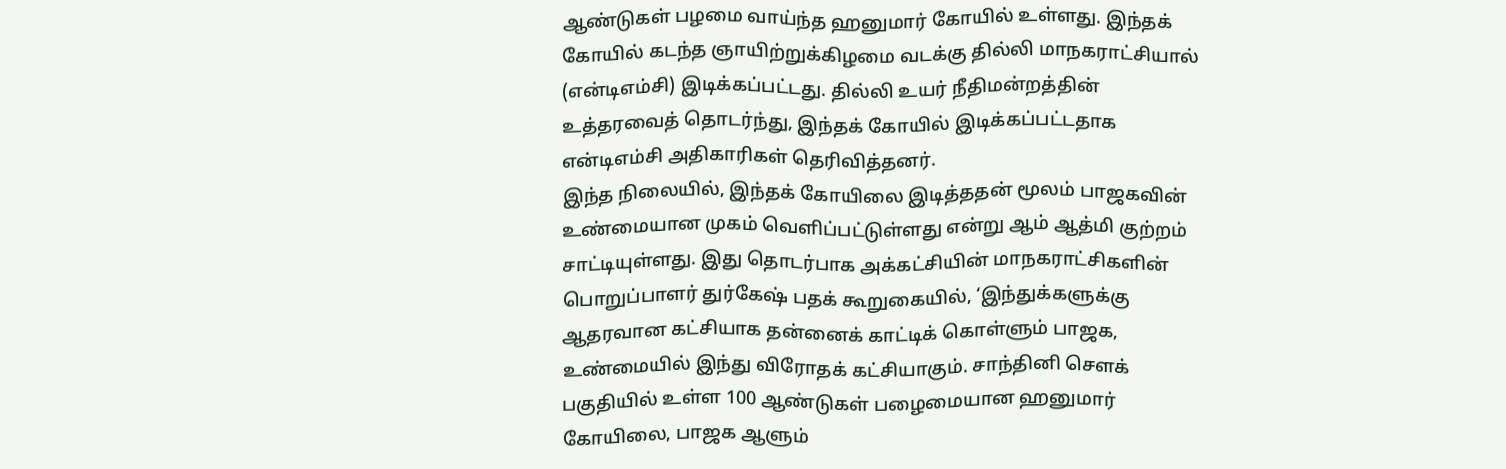ஆண்டுகள் பழமை வாய்ந்த ஹனுமார் கோயில் உள்ளது. இந்தக் கோயில் கடந்த ஞாயிற்றுக்கிழமை வடக்கு தில்லி மாநகராட்சியால் (என்டிஎம்சி) இடிக்கப்பட்டது. தில்லி உயர் நீதிமன்றத்தின் உத்தரவைத் தொடர்ந்து, இந்தக் கோயில் இடிக்கப்பட்டதாக என்டிஎம்சி அதிகாரிகள் தெரிவித்தனர்.
இந்த நிலையில், இந்தக் கோயிலை இடித்ததன் மூலம் பாஜகவின் உண்மையான முகம் வெளிப்பட்டுள்ளது என்று ஆம் ஆத்மி குற்றம் சாட்டியுள்ளது. இது தொடர்பாக அக்கட்சியின் மாநகராட்சிகளின் பொறுப்பாளர் துர்கேஷ் பதக் கூறுகையில், ‘இந்துக்களுக்கு ஆதரவான கட்சியாக தன்னைக் காட்டிக் கொள்ளும் பாஜக, உண்மையில் இந்து விரோதக் கட்சியாகும். சாந்தினி செளக் பகுதியில் உள்ள 100 ஆண்டுகள் பழைமையான ஹனுமார் கோயிலை, பாஜக ஆளும்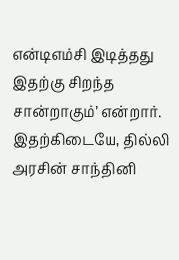என்டிஎம்சி இடித்தது இதற்கு சிறந்த சான்றாகும்’ என்றார்.
இதற்கிடையே, தில்லி அரசின் சாந்தினி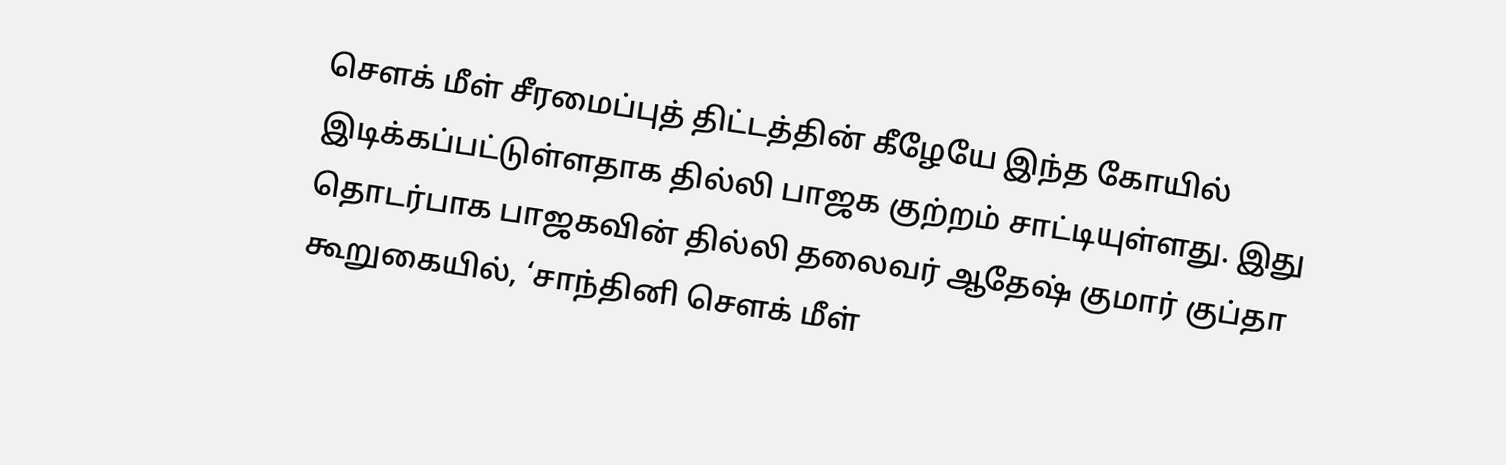செளக் மீள் சீரமைப்புத் திட்டத்தின் கீழேயே இந்த கோயில் இடிக்கப்பட்டுள்ளதாக தில்லி பாஜக குற்றம் சாட்டியுள்ளது. இது தொடர்பாக பாஜகவின் தில்லி தலைவர் ஆதேஷ் குமார் குப்தா கூறுகையில், ‘சாந்தினி செளக் மீள்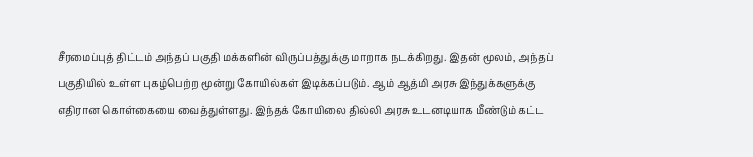சீரமைப்புத் திட்டம் அந்தப் பகுதி மக்களின் விருப்பத்துக்கு மாறாக நடக்கிறது. இதன் மூலம், அந்தப் பகுதியில் உள்ள புகழ்பெற்ற மூன்று கோயில்கள் இடிக்கப்படும். ஆம் ஆத்மி அரசு இந்துக்களுக்கு எதிரான கொள்கையை வைத்துள்ளது. இந்தக் கோயிலை தில்லி அரசு உடனடியாக மீண்டும் கட்ட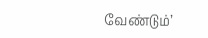வேண்டும்’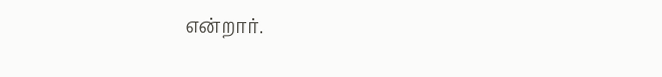என்றார்.